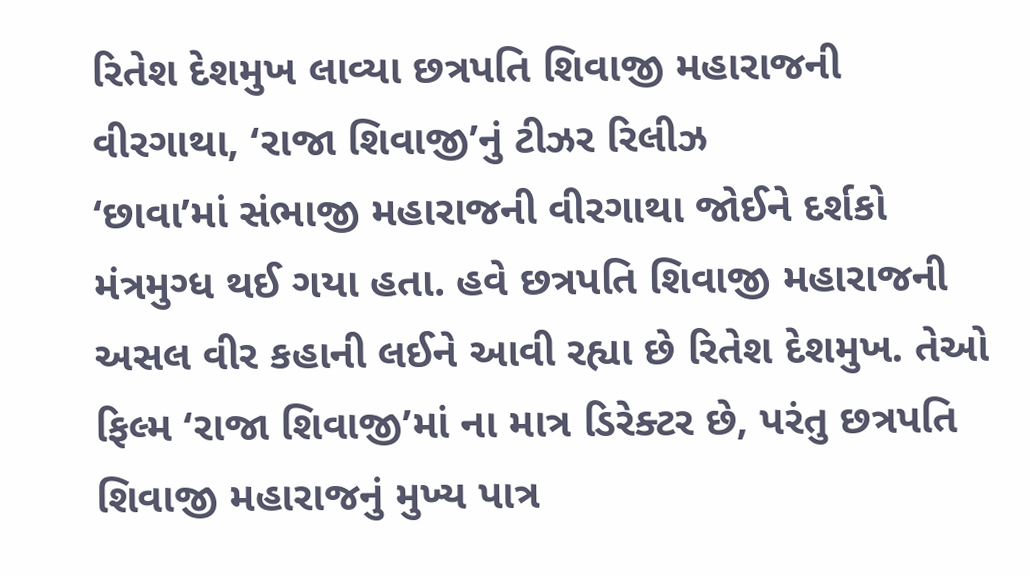રિતેશ દેશમુખ લાવ્યા છત્રપતિ શિવાજી મહારાજની વીરગાથા, ‘રાજા શિવાજી’નું ટીઝર રિલીઝ
‘છાવા’માં સંભાજી મહારાજની વીરગાથા જોઈને દર્શકો મંત્રમુગ્ધ થઈ ગયા હતા. હવે છત્રપતિ શિવાજી મહારાજની અસલ વીર કહાની લઈને આવી રહ્યા છે રિતેશ દેશમુખ. તેઓ ફિલ્મ ‘રાજા શિવાજી’માં ના માત્ર ડિરેક્ટર છે, પરંતુ છત્રપતિ શિવાજી મહારાજનું મુખ્ય પાત્ર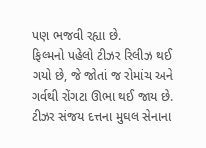પણ ભજવી રહ્યા છે.
ફિલ્મનો પહેલો ટીઝર રિલીઝ થઈ ગયો છે, જે જોતાં જ રોમાંચ અને ગર્વથી રોંગટા ઊભા થઈ જાય છે. ટીઝર સંજય દત્તના મુઘલ સેનાના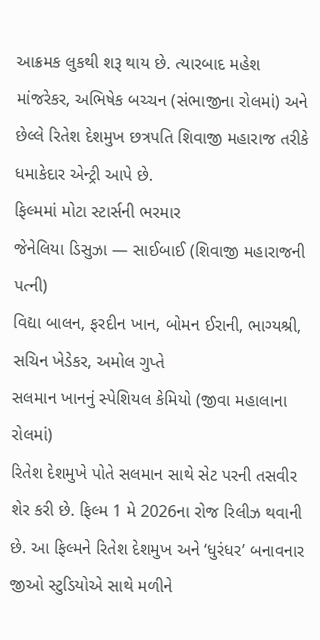આક્રમક લુકથી શરૂ થાય છે. ત્યારબાદ મહેશ માંજરેકર, અભિષેક બચ્ચન (સંભાજીના રોલમાં) અને છેલ્લે રિતેશ દેશમુખ છત્રપતિ શિવાજી મહારાજ તરીકે ધમાકેદાર એન્ટ્રી આપે છે.
ફિલ્મમાં મોટા સ્ટાર્સની ભરમાર
જેનેલિયા ડિસુઝા — સાઈબાઈ (શિવાજી મહારાજની પત્ની)
વિદ્યા બાલન, ફરદીન ખાન, બોમન ઈરાની, ભાગ્યશ્રી, સચિન ખેડેકર, અમોલ ગુપ્તે
સલમાન ખાનનું સ્પેશિયલ કેમિયો (જીવા મહાલાના રોલમાં)
રિતેશ દેશમુખે પોતે સલમાન સાથે સેટ પરની તસવીર શેર કરી છે. ફિલ્મ 1 મે 2026ના રોજ રિલીઝ થવાની છે. આ ફિલ્મને રિતેશ દેશમુખ અને ‘ધુરંધર’ બનાવનાર જીઓ સ્ટુડિયોએ સાથે મળીને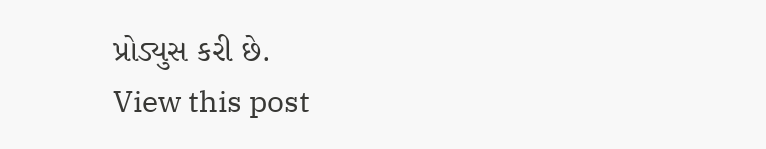પ્રોડ્યુસ કરી છે.
View this post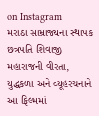on Instagram
મરાઠા સામ્રાજ્યના સ્થાપક છત્રપતિ શિવાજી મહારાજની વીરતા, યુદ્ધકળા અને વ્યૂહરચનાને આ ફિલ્મમાં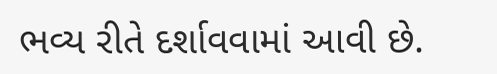ભવ્ય રીતે દર્શાવવામાં આવી છે.